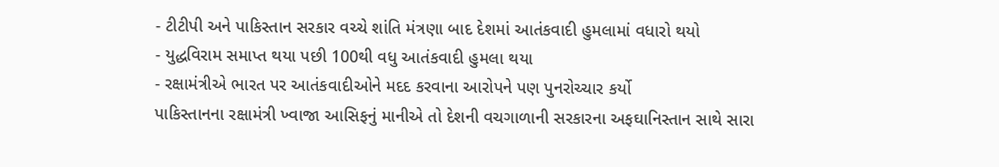- ટીટીપી અને પાકિસ્તાન સરકાર વચ્ચે શાંતિ મંત્રણા બાદ દેશમાં આતંકવાદી હુમલામાં વધારો થયો
- યુદ્ધવિરામ સમાપ્ત થયા પછી 100થી વધુ આતંકવાદી હુમલા થયા
- રક્ષામંત્રીએ ભારત પર આતંકવાદીઓને મદદ કરવાના આરોપને પણ પુનરોચ્ચાર કર્યો
પાકિસ્તાનના રક્ષામંત્રી ખ્વાજા આસિફનું માનીએ તો દેશની વચગાળાની સરકારના અફઘાનિસ્તાન સાથે સારા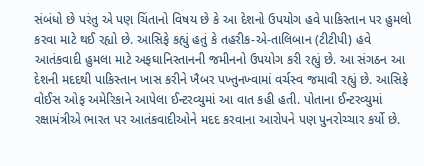સંબંધો છે પરંતુ એ પણ ચિંતાનો વિષય છે કે આ દેશનો ઉપયોગ હવે પાકિસ્તાન પર હુમલો કરવા માટે થઈ રહ્યો છે. આસિફે કહ્યું હતું કે તહરીક-એ-તાલિબાન (ટીટીપી) હવે આતંકવાદી હુમલા માટે અફઘાનિસ્તાનની જમીનનો ઉપયોગ કરી રહ્યું છે. આ સંગઠન આ દેશની મદદથી પાકિસ્તાન ખાસ કરીને ખૈબર પખ્તુનખ્વામાં વર્ચસ્વ જમાવી રહ્યું છે. આસિફે વોઈસ ઓફ અમેરિકાને આપેલા ઈન્ટરવ્યુમાં આ વાત કહી હતી. પોતાના ઈન્ટરવ્યુમાં રક્ષામંત્રીએ ભારત પર આતંકવાદીઓને મદદ કરવાના આરોપને પણ પુનરોચ્ચાર કર્યો છે.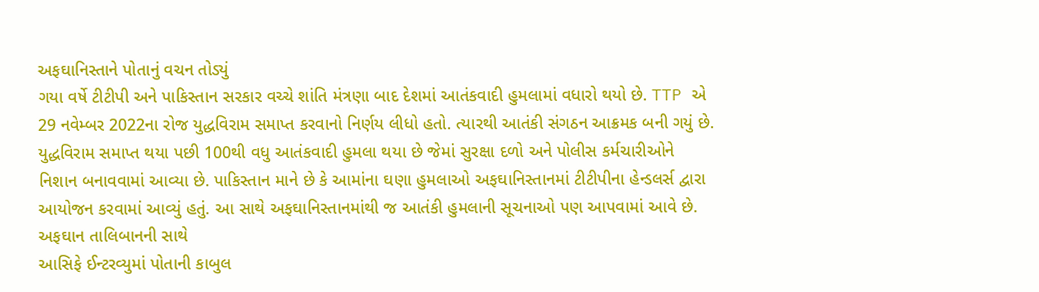અફઘાનિસ્તાને પોતાનું વચન તોડ્યું
ગયા વર્ષે ટીટીપી અને પાકિસ્તાન સરકાર વચ્ચે શાંતિ મંત્રણા બાદ દેશમાં આતંકવાદી હુમલામાં વધારો થયો છે. TTP એ 29 નવેમ્બર 2022ના રોજ યુદ્ધવિરામ સમાપ્ત કરવાનો નિર્ણય લીધો હતો. ત્યારથી આતંકી સંગઠન આક્રમક બની ગયું છે. યુદ્ધવિરામ સમાપ્ત થયા પછી 100થી વધુ આતંકવાદી હુમલા થયા છે જેમાં સુરક્ષા દળો અને પોલીસ કર્મચારીઓને નિશાન બનાવવામાં આવ્યા છે. પાકિસ્તાન માને છે કે આમાંના ઘણા હુમલાઓ અફઘાનિસ્તાનમાં ટીટીપીના હેન્ડલર્સ દ્વારા આયોજન કરવામાં આવ્યું હતું. આ સાથે અફઘાનિસ્તાનમાંથી જ આતંકી હુમલાની સૂચનાઓ પણ આપવામાં આવે છે.
અફઘાન તાલિબાનની સાથે
આસિફે ઈન્ટરવ્યુમાં પોતાની કાબુલ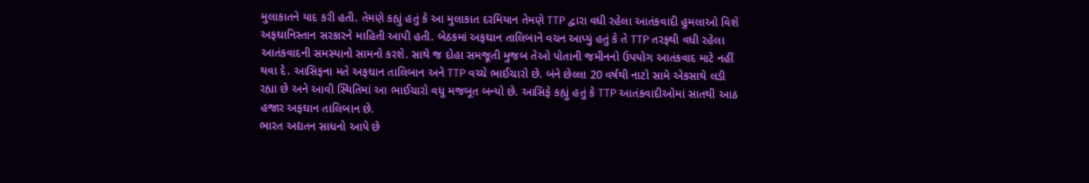મુલાકાતને યાદ કરી હતી. તેમણે કહ્યું હતું કે આ મુલાકાત દરમિયાન તેમણે TTP દ્વારા વધી રહેલા આતંકવાદી હુમલાઓ વિશે અફઘાનિસ્તાન સરકારને માહિતી આપી હતી. બેઠકમાં અફઘાન તાલિબાને વચન આપ્યું હતું કે તે TTP તરફથી વધી રહેલા આતંકવાદની સમસ્યાનો સામનો કરશે. સાથે જ દોહા સમજૂતી મુજબ તેઓ પોતાની જમીનનો ઉપયોગ આતંકવાદ માટે નહીં થવા દે. આસિફના મતે અફઘાન તાલિબાન અને TTP વચ્ચે ભાઈચારો છે. બંને છેલ્લા 20 વર્ષથી નાટો સામે એકસાથે લડી રહ્યા છે અને આવી સ્થિતિમાં આ ભાઈચારો વધુ મજબૂત બન્યો છે. આસિફે કહ્યું હતું કે TTP આતંકવાદીઓમાં સાતથી આઠ હજાર અફઘાન તાલિબાન છે.
ભારત અદ્યતન સાધનો આપે છે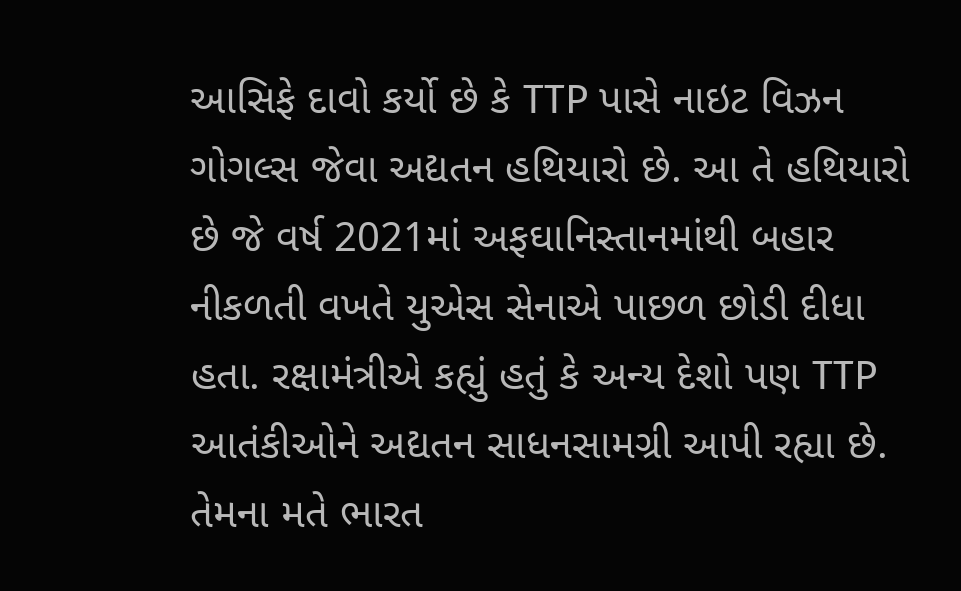આસિફે દાવો કર્યો છે કે TTP પાસે નાઇટ વિઝન ગોગલ્સ જેવા અદ્યતન હથિયારો છે. આ તે હથિયારો છે જે વર્ષ 2021માં અફઘાનિસ્તાનમાંથી બહાર નીકળતી વખતે યુએસ સેનાએ પાછળ છોડી દીધા હતા. રક્ષામંત્રીએ કહ્યું હતું કે અન્ય દેશો પણ TTP આતંકીઓને અદ્યતન સાધનસામગ્રી આપી રહ્યા છે. તેમના મતે ભારત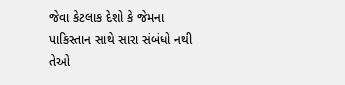જેવા કેટલાક દેશો કે જેમના પાકિસ્તાન સાથે સારા સંબંધો નથી તેઓ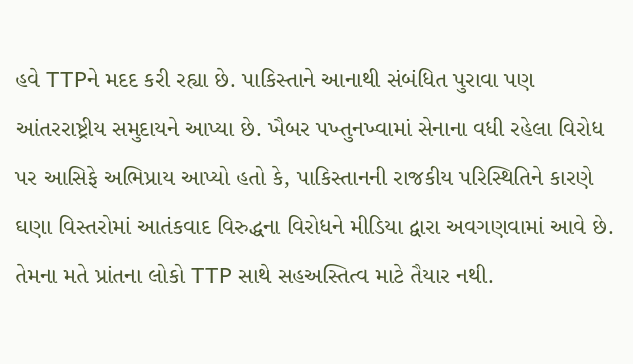હવે TTPને મદદ કરી રહ્યા છે. પાકિસ્તાને આનાથી સંબંધિત પુરાવા પણ આંતરરાષ્ટ્રીય સમુદાયને આપ્યા છે. ખૈબર પખ્તુનખ્વામાં સેનાના વધી રહેલા વિરોધ પર આસિફે અભિપ્રાય આપ્યો હતો કે, પાકિસ્તાનની રાજકીય પરિસ્થિતિને કારણે ઘણા વિસ્તરોમાં આતંકવાદ વિરુદ્ધના વિરોધને મીડિયા દ્વારા અવગણવામાં આવે છે. તેમના મતે પ્રાંતના લોકો TTP સાથે સહઅસ્તિત્વ માટે તૈયાર નથી.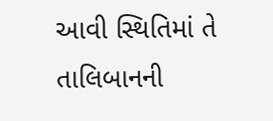આવી સ્થિતિમાં તે તાલિબાનની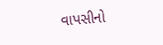વાપસીનો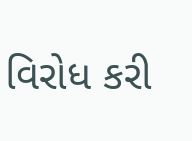વિરોધ કરી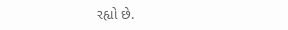રહ્યો છે.